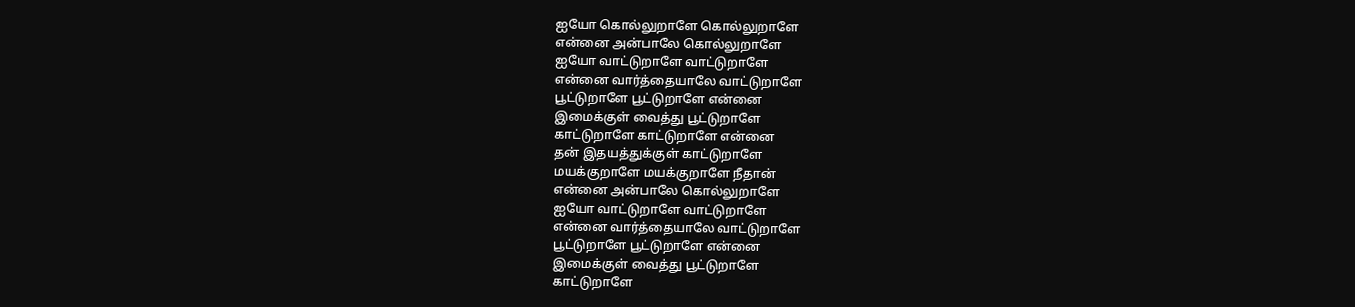ஐயோ கொல்லுறாளே கொல்லுறாளே
என்னை அன்பாலே கொல்லுறாளே
ஐயோ வாட்டுறாளே வாட்டுறாளே
என்னை வார்த்தையாலே வாட்டுறாளே
பூட்டுறாளே பூட்டுறாளே என்னை
இமைக்குள் வைத்து பூட்டுறாளே
காட்டுறாளே காட்டுறாளே என்னை
தன் இதயத்துக்குள் காட்டுறாளே
மயக்குறாளே மயக்குறாளே நீதான்
என்னை அன்பாலே கொல்லுறாளே
ஐயோ வாட்டுறாளே வாட்டுறாளே
என்னை வார்த்தையாலே வாட்டுறாளே
பூட்டுறாளே பூட்டுறாளே என்னை
இமைக்குள் வைத்து பூட்டுறாளே
காட்டுறாளே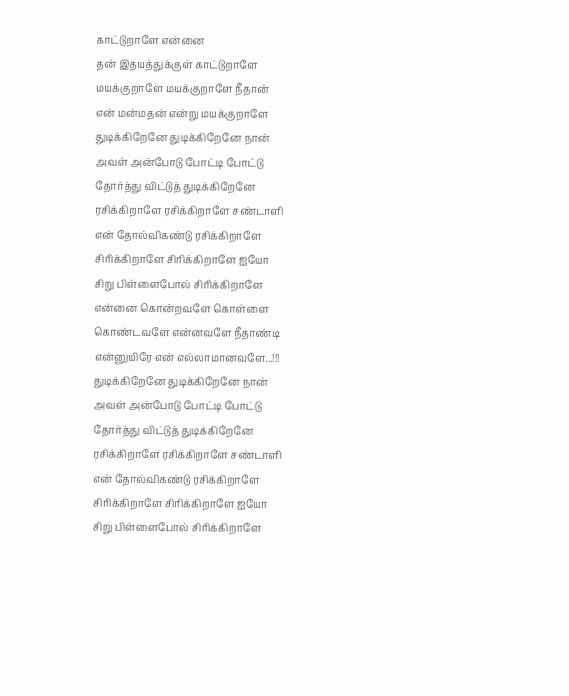காட்டுறாளே என்னை
தன் இதயத்துக்குள் காட்டுறாளே
மயக்குறாளே மயக்குறாளே நீதான்
என் மன்மதன் என்று மயக்குறாளே
துடிக்கிறேனே துடிக்கிறேனே நான்
அவள் அன்போடு போட்டி போட்டு
தோர்த்து விட்டுத் துடிக்கிறேனே
ரசிக்கிறாளே ரசிக்கிறாளே சண்டாளி
என் தோல்விகண்டு ரசிக்கிறாளே
சிரிக்கிறாளே சிரிக்கிறாளே ஐயோ
சிறு பிள்ளைபோல் சிரிக்கிறாளே
என்னை கொன்றவளே கொள்ளை
கொண்டவளே என்னவளே நீதாண்டி
என்னுயிரே என் எல்லாமானவளே...!!!
துடிக்கிறேனே துடிக்கிறேனே நான்
அவள் அன்போடு போட்டி போட்டு
தோர்த்து விட்டுத் துடிக்கிறேனே
ரசிக்கிறாளே ரசிக்கிறாளே சண்டாளி
என் தோல்விகண்டு ரசிக்கிறாளே
சிரிக்கிறாளே சிரிக்கிறாளே ஐயோ
சிறு பிள்ளைபோல் சிரிக்கிறாளே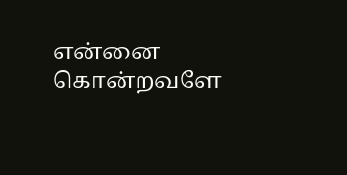என்னை கொன்றவளே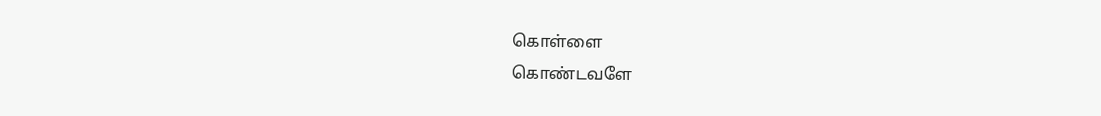கொள்ளை
கொண்டவளே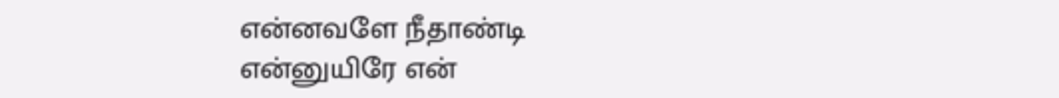என்னவளே நீதாண்டி
என்னுயிரே என்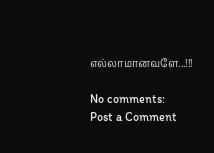எல்லாமானவளே...!!!

No comments:
Post a Comment